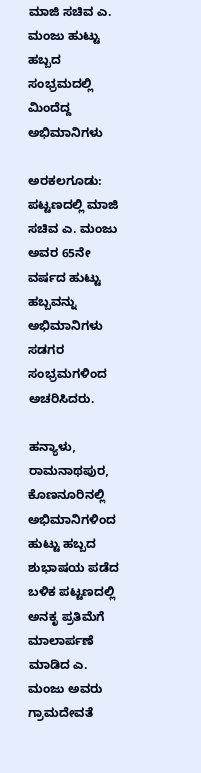ಮಾಜಿ ಸಚಿವ ಎ. ಮಂಜು ಹುಟ್ಟು ಹಬ್ಬದ ಸಂಭ್ರಮದಲ್ಲಿ ಮಿಂದೆದ್ದ ಅಭಿಮಾನಿಗಳು

ಅರಕಲಗೂಡು: ಪಟ್ಟಣದಲ್ಲಿ ಮಾಜಿ ಸಚಿವ ಎ. ಮಂಜು ಅವರ 65ನೇ ವರ್ಷದ ಹುಟ್ಟು ಹಬ್ಬವನ್ನು ಅಭಿಮಾನಿಗಳು ಸಡಗರ ಸಂಭ್ರಮಗಳಿಂದ ಅಚರಿಸಿದರು.

ಹನ್ಯಾಳು, ರಾಮನಾಥಪುರ, ಕೊಣನೂರಿನಲ್ಲಿ ಅಭಿಮಾನಿಗಳಿಂದ ಹುಟ್ಟು ಹಬ್ಬದ ಶುಭಾಷಯ ಪಡೆದ ಬಳಿಕ ಪಟ್ಟಣದಲ್ಲಿ ಅನಕೃ ಪ್ರತಿಮೆಗೆ ಮಾಲಾರ್ಪಣೆ ಮಾಡಿದ ಎ. ಮಂಜು ಅವರು ಗ್ರಾಮದೇವತೆ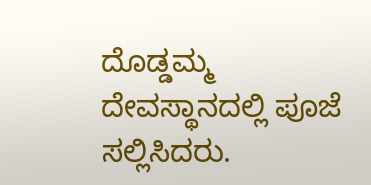ದೊಡ್ಡಮ್ಮ ದೇವಸ್ಥಾನದಲ್ಲಿ ಪೂಜೆ ಸಲ್ಲಿಸಿದರು.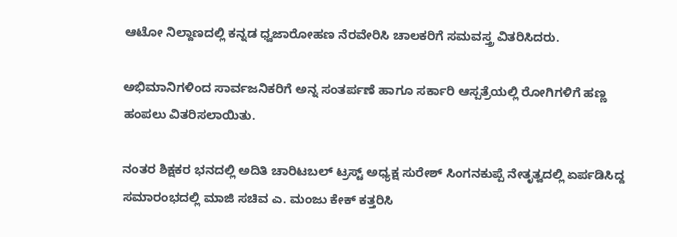ಆಟೋ ನಿಲ್ದಾಣದಲ್ಲಿ ಕನ್ನಡ ಧ್ವಜಾರೋಹಣ ನೆರವೇರಿಸಿ ಚಾಲಕರಿಗೆ ಸಮವಸ್ತ್ರ ವಿತರಿಸಿದರು.

ಅಭಿಮಾನಿಗಳಿಂದ ಸಾರ್ವಜನಿಕರಿಗೆ ಅನ್ನ ಸಂತರ್ಪಣೆ ಹಾಗೂ ಸರ್ಕಾರಿ ಆಸ್ಪತ್ರೆಯಲ್ಲಿ ರೋಗಿಗಳಿಗೆ ಹಣ್ಣ ಹಂಪಲು ವಿತರಿಸಲಾಯಿತು.

ನಂತರ ಶಿಕ್ಷಕರ ಭನದಲ್ಲಿ ಅದಿತಿ ಚಾರಿಟಬಲ್ ಟ್ರಸ್ಟ್ ಅಧ್ಯಕ್ಷ ಸುರೇಶ್ ಸಿಂಗನಕುಪ್ಪೆ ನೇತೃತ್ವದಲ್ಲಿ ಏರ್ಪಡಿಸಿದ್ದ ಸಮಾರಂಭದಲ್ಲಿ ಮಾಜಿ ಸಚಿವ ಎ. ಮಂಜು ಕೇಕ್ ಕತ್ತರಿಸಿ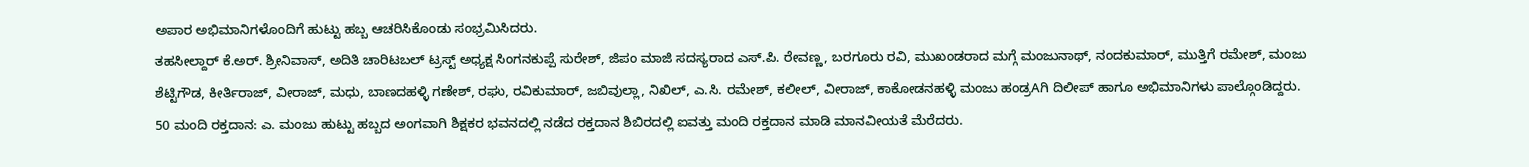ಅಪಾರ ಅಭಿಮಾನಿಗಳೊಂದಿಗೆ ಹುಟ್ಟು ಹಬ್ಬ ಆಚರಿಸಿಕೊಂಡು ಸಂಭ್ರಮಿಸಿದರು.
ತಹಸೀಲ್ದಾರ್ ಕೆ.ಅರ್. ಶ್ರೀನಿವಾಸ್, ಅದಿತಿ ಚಾರಿಟಬಲ್ ಟ್ರಸ್ಟ್ ಅಧ್ಯಕ್ಷ ಸಿಂಗನಕುಪ್ಪೆ ಸುರೇಶ್, ಜಿಪಂ ಮಾಜಿ ಸದಸ್ಯರಾದ ಎಸ್.ಪಿ. ರೇವಣ್ಣ, ಬರಗೂರು ರವಿ, ಮುಖಂಡರಾದ ಮಗ್ಗೆ ಮಂಜುನಾಥ್, ನಂದಕುಮಾರ್, ಮುತ್ತಿಗೆ ರಮೇಶ್, ಮಂಜು ಶೆಟ್ಟಿಗೌಡ, ಕೀರ್ತಿರಾಜ್, ವೀರಾಜ್, ಮಧು, ಬಾಣದಹಳ್ಳಿ ಗಣೇಶ್, ರಘು, ರವಿಕುಮಾರ್, ಜಬಿವುಲ್ಲಾ, ನಿಖಿಲ್, ಎ.ಸಿ. ರಮೇಶ್, ಕಲೀಲ್, ವೀರಾಜ್, ಕಾಕೋಡನಹಳ್ಳಿ ಮಂಜು ಹಂಡ್ರAಗಿ ದಿಲೀಪ್ ಹಾಗೂ ಅಭಿಮಾನಿಗಳು ಪಾಲ್ಗೊಂಡಿದ್ದರು.
50 ಮಂದಿ ರಕ್ತದಾನ: ಎ. ಮಂಜು ಹುಟ್ಟು ಹಬ್ಬದ ಅಂಗವಾಗಿ ಶಿಕ್ಷಕರ ಭವನದಲ್ಲಿ ನಡೆದ ರಕ್ತದಾನ ಶಿಬಿರದಲ್ಲಿ ಐವತ್ತು ಮಂದಿ ರಕ್ತದಾನ ಮಾಡಿ ಮಾನವೀಯತೆ ಮೆರೆದರು.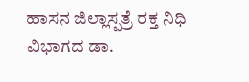ಹಾಸನ ಜಿಲ್ಲಾಸ್ಪತ್ರೆ ರಕ್ತ ನಿಧಿ ವಿಭಾಗದ ಡಾ.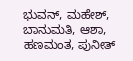ಭುವನ್, ಮಹೇಶ್, ಬಾನುಮತಿ, ಆಶಾ, ಹಣಮಂತ, ಪುನೀತ್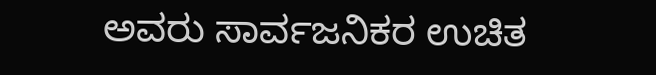ಅವರು ಸಾರ್ವಜನಿಕರ ಉಚಿತ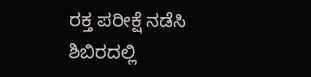ರಕ್ತ ಪರೀಕ್ಷೆ ನಡೆಸಿ ಶಿಬಿರದಲ್ಲಿ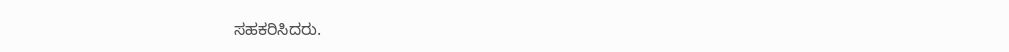ಸಹಕರಿಸಿದರು.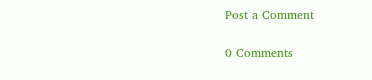Post a Comment

0 Comments